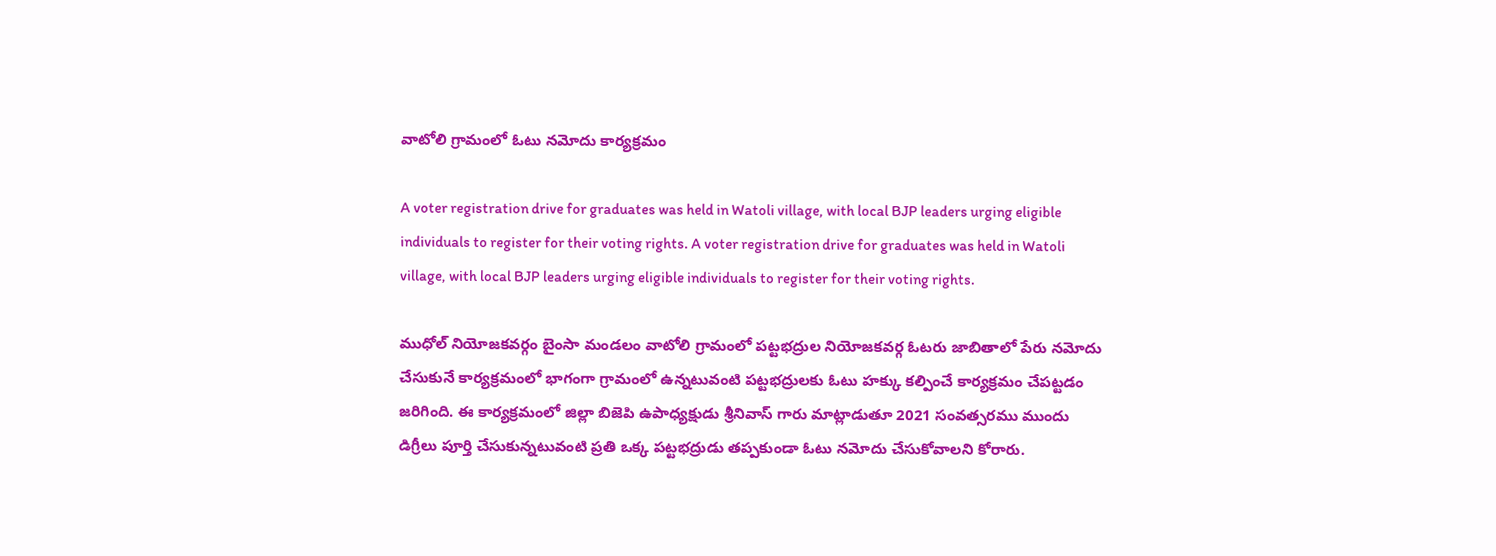వాటోలి గ్రామంలో ఓటు నమోదు కార్యక్రమం

A voter registration drive for graduates was held in Watoli village, with local BJP leaders urging eligible individuals to register for their voting rights. A voter registration drive for graduates was held in Watoli village, with local BJP leaders urging eligible individuals to register for their voting rights.

ముధోల్ నియోజకవర్గం బైంసా మండలం వాటోలి గ్రామంలో పట్టభద్రుల నియోజకవర్గ ఓటరు జాబితాలో పేరు నమోదు చేసుకునే కార్యక్రమంలో భాగంగా గ్రామంలో ఉన్నటువంటి పట్టభద్రులకు ఓటు హక్కు కల్పించే కార్యక్రమం చేపట్టడం జరిగింది. ఈ కార్యక్రమంలో జిల్లా బిజెపి ఉపాధ్యక్షుడు శ్రీనివాస్ గారు మాట్లాడుతూ 2021 సంవత్సరము ముందు డిగ్రీలు పూర్తి చేసుకున్నటువంటి ప్రతి ఒక్క పట్టభద్రుడు తప్పకుండా ఓటు నమోదు చేసుకోవాలని కోరారు.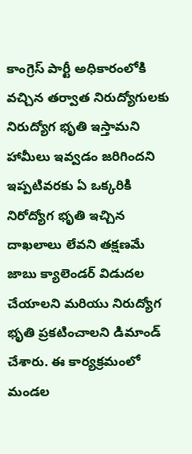కాంగ్రెస్ పార్టీ అధికారంలోకి వచ్చిన తర్వాత నిరుద్యోగులకు నిరుద్యోగ భృతి ఇస్తామని హామీలు ఇవ్వడం జరిగిందని ఇప్పటివరకు ఏ ఒక్కరికి నిరోద్యోగ భృతి ఇచ్చిన దాఖలాలు లేవని తక్షణమే జాబు క్యాలెండర్ విడుదల చేయాలని మరియు నిరుద్యోగ భృతి ప్రకటించాలని డిమాండ్ చేశారు. ఈ కార్యక్రమంలో మండల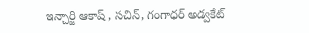ఇన్చార్జి ఆకాష్ , సచిన్, గంగాధర్ అడ్వకేట్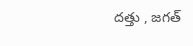దత్తు , జగత్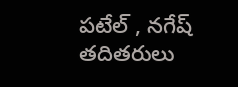పటేల్ , నగేష్ తదితరులు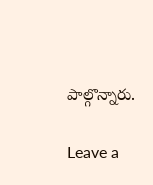పాల్గొన్నారు.

Leave a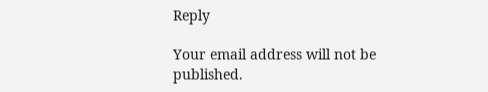Reply

Your email address will not be published.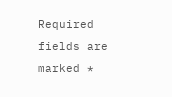Required fields are marked *